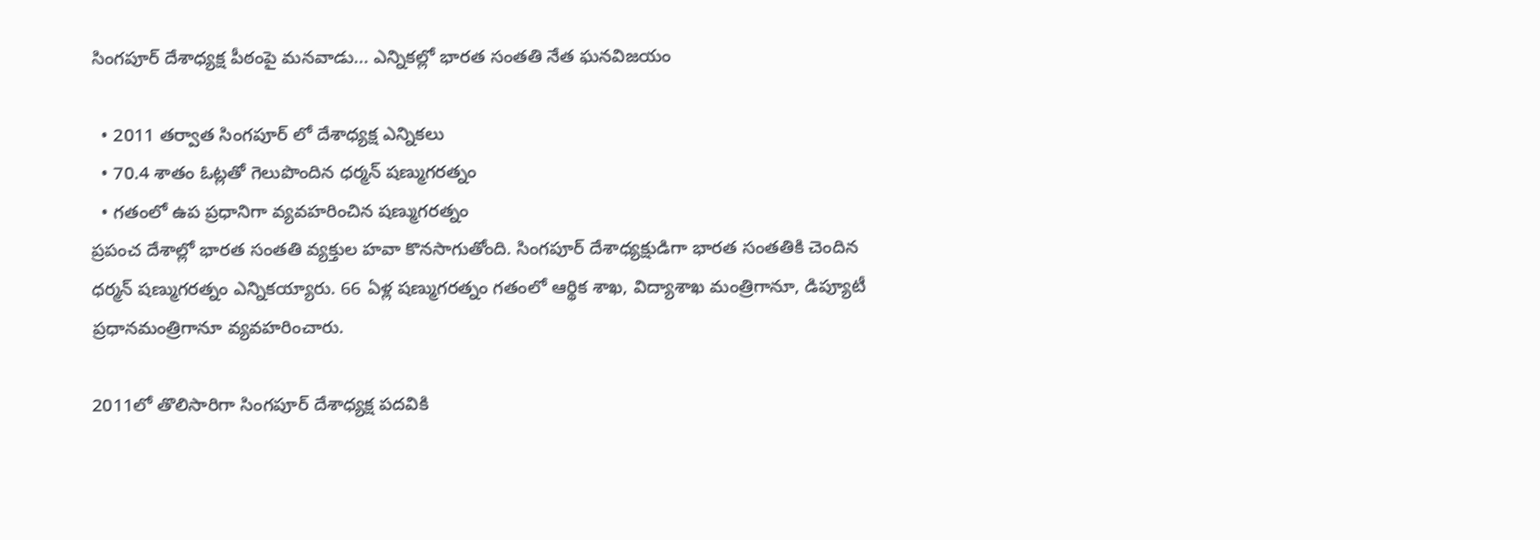సింగపూర్ దేశాధ్యక్ష పీఠంపై మనవాడు... ఎన్నికల్లో భారత సంతతి నేత ఘనవిజయం

  • 2011 తర్వాత సింగపూర్ లో దేశాధ్యక్ష ఎన్నికలు
  • 70.4 శాతం ఓట్లతో గెలుపొందిన ధర్మన్ షణ్ముగరత్నం
  • గతంలో ఉప ప్రధానిగా వ్యవహరించిన షణ్ముగరత్నం
ప్రపంచ దేశాల్లో భారత సంతతి వ్యక్తుల హవా కొనసాగుతోంది. సింగపూర్ దేశాధ్యక్షుడిగా భారత సంతతికి చెందిన ధర్మన్ షణ్ముగరత్నం ఎన్నికయ్యారు. 66 ఏళ్ల షణ్ముగరత్నం గతంలో ఆర్థిక శాఖ, విద్యాశాఖ మంత్రిగానూ, డిప్యూటీ ప్రధానమంత్రిగానూ వ్యవహరించారు.

2011లో తొలిసారిగా సింగపూర్ దేశాధ్యక్ష పదవికి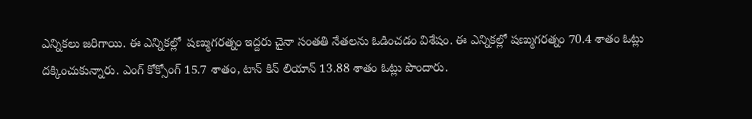ఎన్నికలు జరిగాయి. ఈ ఎన్నికల్లో  షణ్ముగరత్నం ఇద్దరు చైనా సంతతి నేతలను ఓడించడం విశేషం. ఈ ఎన్నికల్లో షణ్ముగరత్నం 70.4 శాతం ఓట్లు దక్కించుకున్నారు. ఎంగ్ కోక్సోంగ్ 15.7 శాతం, టాన్ కిన్ లియాన్ 13.88 శాతం ఓట్లు పొందారు.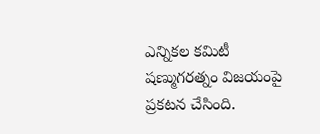ఎన్నికల కమిటీ షణ్ముగరత్నం విజయంపై ప్రకటన చేసింది.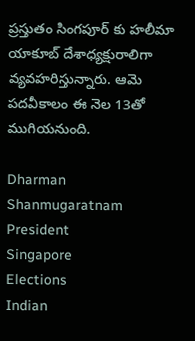ప్రస్తుతం సింగపూర్ కు హలీమా యాకూబ్ దేశాధ్యక్షురాలిగా వ్యవహరిస్తున్నారు. ఆమె పదవీకాలం ఈ నెల 13తో ముగియనుంది.

Dharman Shanmugaratnam
President
Singapore
Elections
Indian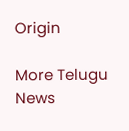Origin

More Telugu News